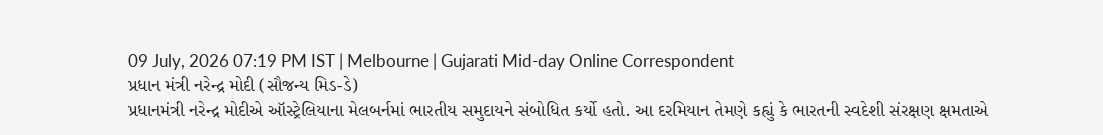09 July, 2026 07:19 PM IST | Melbourne | Gujarati Mid-day Online Correspondent
પ્રધાન મંત્રી નરેન્દ્ર મોદી (સૌજન્ય મિડ-ડે)
પ્રધાનમંત્રી નરેન્દ્ર મોદીએ ઑસ્ટ્રેલિયાના મેલબર્નમાં ભારતીય સમુદાયને સંબોધિત કર્યો હતો. આ દરમિયાન તેમણે કહ્યું કે ભારતની સ્વદેશી સંરક્ષણ ક્ષમતાએ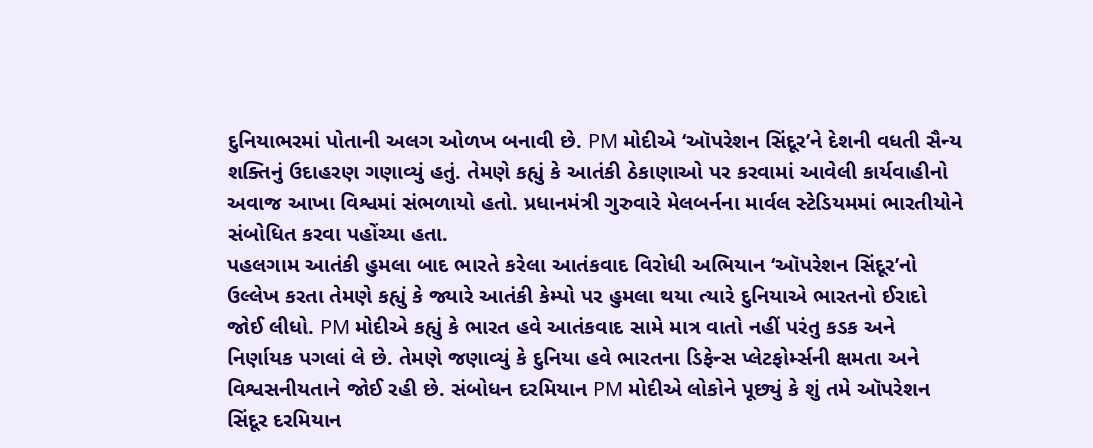દુનિયાભરમાં પોતાની અલગ ઓળખ બનાવી છે. PM મોદીએ ‘ઑપરેશન સિંદૂર’ને દેશની વધતી સૈન્ય શક્તિનું ઉદાહરણ ગણાવ્યું હતું. તેમણે કહ્યું કે આતંકી ઠેકાણાઓ પર કરવામાં આવેલી કાર્યવાહીનો અવાજ આખા વિશ્વમાં સંભળાયો હતો. પ્રધાનમંત્રી ગુરુવારે મેલબર્નના માર્વલ સ્ટેડિયમમાં ભારતીયોને સંબોધિત કરવા પહોંચ્યા હતા.
પહલગામ આતંકી હુમલા બાદ ભારતે કરેલા આતંકવાદ વિરોધી અભિયાન ‘ઑપરેશન સિંદૂર’નો ઉલ્લેખ કરતા તેમણે કહ્યું કે જ્યારે આતંકી કેમ્પો પર હુમલા થયા ત્યારે દુનિયાએ ભારતનો ઈરાદો જોઈ લીધો. PM મોદીએ કહ્યું કે ભારત હવે આતંકવાદ સામે માત્ર વાતો નહીં પરંતુ કડક અને નિર્ણાયક પગલાં લે છે. તેમણે જણાવ્યું કે દુનિયા હવે ભારતના ડિફેન્સ પ્લેટફોર્મ્સની ક્ષમતા અને વિશ્વસનીયતાને જોઈ રહી છે. સંબોધન દરમિયાન PM મોદીએ લોકોને પૂછ્યું કે શું તમે ઑપરેશન સિંદૂર દરમિયાન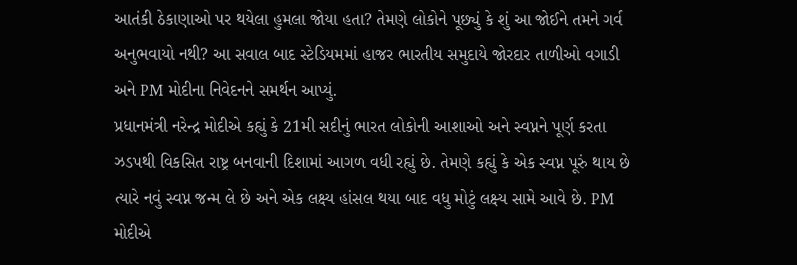આતંકી ઠેકાણાઓ પર થયેલા હુમલા જોયા હતા? તેમણે લોકોને પૂછ્યું કે શું આ જોઈને તમને ગર્વ અનુભવાયો નથી? આ સવાલ બાદ સ્ટેડિયમમાં હાજર ભારતીય સમુદાયે જોરદાર તાળીઓ વગાડી અને PM મોદીના નિવેદનને સમર્થન આપ્યું.
પ્રધાનમંત્રી નરેન્દ્ર મોદીએ કહ્યું કે 21મી સદીનું ભારત લોકોની આશાઓ અને સ્વપ્નને પૂર્ણ કરતા ઝડપથી વિકસિત રાષ્ટ્ર બનવાની દિશામાં આગળ વધી રહ્યું છે. તેમણે કહ્યું કે એક સ્વપ્ન પૂરું થાય છે ત્યારે નવું સ્વપ્ન જન્મ લે છે અને એક લક્ષ્ય હાંસલ થયા બાદ વધુ મોટું લક્ષ્ય સામે આવે છે. PM મોદીએ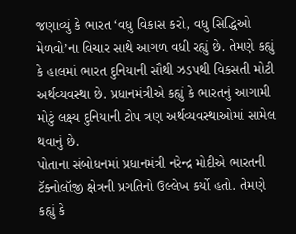જણાવ્યું કે ભારત ‘વધુ વિકાસ કરો, વધુ સિદ્ધિઓ મેળવો’ના વિચાર સાથે આગળ વધી રહ્યું છે. તેમણે કહ્યું કે હાલમાં ભારત દુનિયાની સૌથી ઝડપથી વિકસતી મોટી અર્થવ્યવસ્થા છે. પ્રધાનમંત્રીએ કહ્યું કે ભારતનું આગામી મોટું લક્ષ્ય દુનિયાની ટોપ ત્રણ અર્થવ્યવસ્થાઓમાં સામેલ થવાનું છે.
પોતાના સંબોધનમાં પ્રધાનમંત્રી નરેન્દ્ર મોદીએ ભારતની ટૅક્નોલૉજી ક્ષેત્રની પ્રગતિનો ઉલ્લેખ કર્યો હતો. તેમણે કહ્યું કે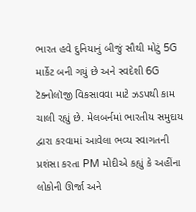ભારત હવે દુનિયાનું બીજું સૌથી મોટું 5G માર્કેટ બની ગયું છે અને સ્વદેશી 6G ટૅક્નોલૉજી વિકસાવવા માટે ઝડપથી કામ ચાલી રહ્યું છે. મેલબર્નમાં ભારતીય સમુદાય દ્વારા કરવામાં આવેલા ભવ્ય સ્વાગતની પ્રશંસા કરતા PM મોદીએ કહ્યું કે અહીંના લોકોની ઊર્જા અને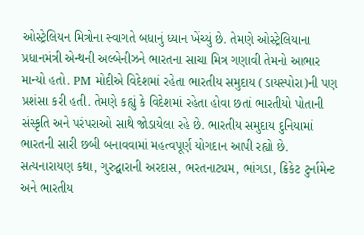ઓસ્ટ્રેલિયન મિત્રોના સ્વાગતે બધાનું ધ્યાન ખેંચ્યું છે. તેમણે ઓસ્ટ્રેલિયાના પ્રધાનમંત્રી એન્થની અલ્બેનીઝને ભારતના સાચા મિત્ર ગણાવી તેમનો આભાર માન્યો હતો. PM મોદીએ વિદેશમાં રહેતા ભારતીય સમુદાય (ડાયસ્પોરા)ની પણ પ્રશંસા કરી હતી. તેમણે કહ્યું કે વિદેશમાં રહેતા હોવા છતાં ભારતીયો પોતાની સંસ્કૃતિ અને પરંપરાઓ સાથે જોડાયેલા રહે છે. ભારતીય સમુદાય દુનિયામાં ભારતની સારી છબી બનાવવામાં મહત્વપૂર્ણ યોગદાન આપી રહ્યો છે. સત્યનારાયણ કથા, ગુરુદ્વારાની અરદાસ, ભરતનાટ્યમ, ભાંગડા, ક્રિકેટ ટુર્નામેન્ટ અને ભારતીય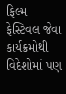ફિલ્મ ફેસ્ટિવલ જેવા કાર્યક્રમોથી વિદેશોમાં પણ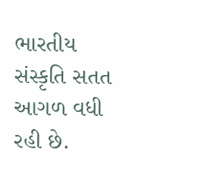ભારતીય સંસ્કૃતિ સતત આગળ વધી રહી છે.